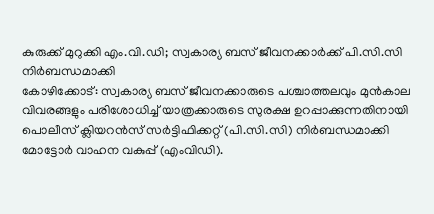കുരുക്ക് മുറുക്കി എം.വി.ഡി; സ്വകാര്യ ബസ് ജീവനക്കാർക്ക് പി.സി.സി നിർബന്ധമാക്കി
കോഴിക്കോട്: സ്വകാര്യ ബസ് ജീവനക്കാരുടെ പശ്ചാത്തലവും മുൻകാല വിവരങ്ങളും പരിശോധിച്ച് യാത്രക്കാരുടെ സുരക്ഷ ഉറപ്പാക്കുന്നതിനായി പൊലീസ് ക്ലിയറൻസ് സർട്ടിഫിക്കറ്റ് (പി.സി.സി) നിർബന്ധമാക്കി മോട്ടോർ വാഹന വകുപ്പ് (എംവിഡി).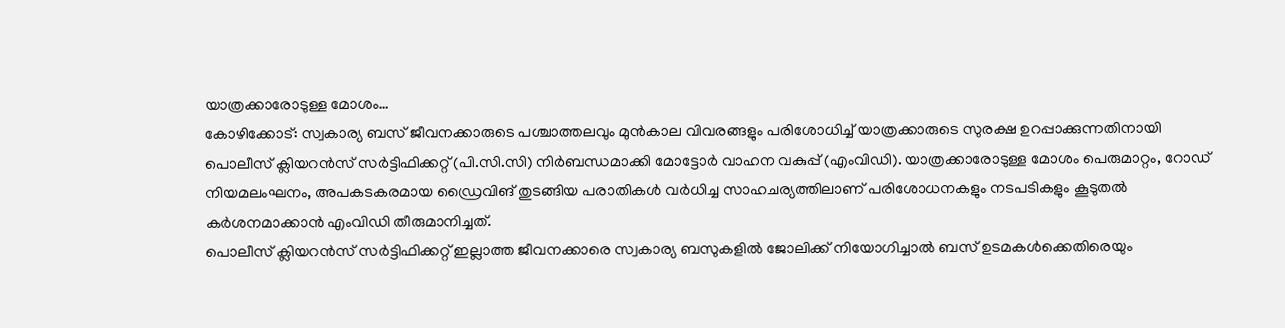യാത്രക്കാരോടുള്ള മോശം…
കോഴിക്കോട്: സ്വകാര്യ ബസ് ജീവനക്കാരുടെ പശ്ചാത്തലവും മുൻകാല വിവരങ്ങളും പരിശോധിച്ച് യാത്രക്കാരുടെ സുരക്ഷ ഉറപ്പാക്കുന്നതിനായി പൊലീസ് ക്ലിയറൻസ് സർട്ടിഫിക്കറ്റ് (പി.സി.സി) നിർബന്ധമാക്കി മോട്ടോർ വാഹന വകുപ്പ് (എംവിഡി). യാത്രക്കാരോടുള്ള മോശം പെരുമാറ്റം, റോഡ് നിയമലംഘനം, അപകടകരമായ ഡ്രൈവിങ് തുടങ്ങിയ പരാതികൾ വർധിച്ച സാഹചര്യത്തിലാണ് പരിശോധനകളും നടപടികളും കൂടുതൽ കർശനമാക്കാൻ എംവിഡി തീരുമാനിച്ചത്.
പൊലീസ് ക്ലിയറൻസ് സർട്ടിഫിക്കറ്റ് ഇല്ലാത്ത ജീവനക്കാരെ സ്വകാര്യ ബസുകളിൽ ജോലിക്ക് നിയോഗിച്ചാൽ ബസ് ഉടമകൾക്കെതിരെയും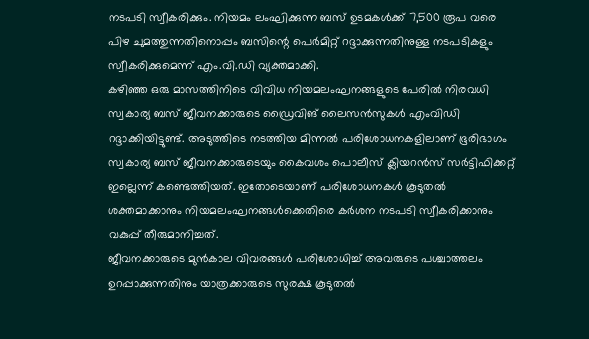നടപടി സ്വീകരിക്കും. നിയമം ലംഘിക്കുന്ന ബസ് ഉടമകൾക്ക് 7,500 രൂപ വരെ പിഴ ചുമത്തുന്നതിനൊപ്പം ബസിന്റെ പെർമിറ്റ് റദ്ദാക്കുന്നതിനുള്ള നടപടികളും സ്വീകരിക്കുമെന്ന് എം.വി.ഡി വ്യക്തമാക്കി.
കഴിഞ്ഞ ഒരു മാസത്തിനിടെ വിവിധ നിയമലംഘനങ്ങളുടെ പേരിൽ നിരവധി സ്വകാര്യ ബസ് ജീവനക്കാരുടെ ഡ്രൈവിങ് ലൈസൻസുകൾ എംവിഡി റദ്ദാക്കിയിട്ടുണ്ട്. അടുത്തിടെ നടത്തിയ മിന്നൽ പരിശോധനകളിലാണ് ഭൂരിഭാഗം സ്വകാര്യ ബസ് ജീവനക്കാരുടെയും കൈവശം പൊലീസ് ക്ലിയറൻസ് സർട്ടിഫിക്കറ്റ് ഇല്ലെന്ന് കണ്ടെത്തിയത്. ഇതോടെയാണ് പരിശോധനകൾ കൂടുതൽ ശക്തമാക്കാനും നിയമലംഘനങ്ങൾക്കെതിരെ കർശന നടപടി സ്വീകരിക്കാനും വകുപ്പ് തീരുമാനിച്ചത്.
ജീവനക്കാരുടെ മുൻകാല വിവരങ്ങൾ പരിശോധിച്ച് അവരുടെ പശ്ചാത്തലം ഉറപ്പാക്കുന്നതിനും യാത്രക്കാരുടെ സുരക്ഷ കൂടുതൽ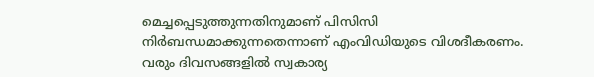മെച്ചപ്പെടുത്തുന്നതിനുമാണ് പിസിസി നിർബന്ധമാക്കുന്നതെന്നാണ് എംവിഡിയുടെ വിശദീകരണം. വരും ദിവസങ്ങളിൽ സ്വകാര്യ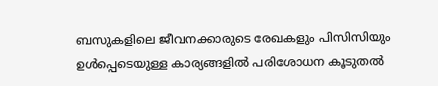ബസുകളിലെ ജീവനക്കാരുടെ രേഖകളും പിസിസിയും ഉൾപ്പെടെയുള്ള കാര്യങ്ങളിൽ പരിശോധന കൂടുതൽ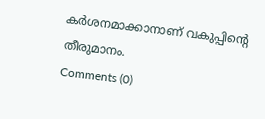കർശനമാക്കാനാണ് വകുപ്പിന്റെ തീരുമാനം.
Comments (0)